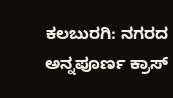ಕಲಬುರಗಿ: ನಗರದ ಅನ್ನಪೂರ್ಣ ಕ್ರಾಸ್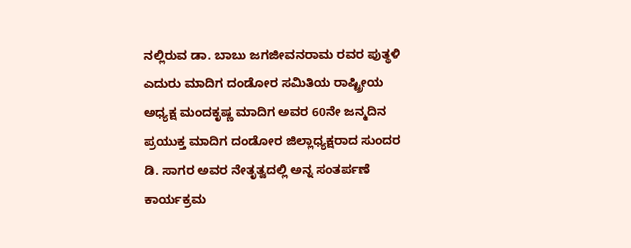ನಲ್ಲಿರುವ ಡಾ. ಬಾಬು ಜಗಜೀವನರಾಮ ರವರ ಪುತ್ಥಳಿ ಎದುರು ಮಾದಿಗ ದಂಡೋರ ಸಮಿತಿಯ ರಾಷ್ಟ್ರೀಯ ಅಧ್ಯಕ್ಷ ಮಂದಕೃಷ್ಣ ಮಾದಿಗ ಅವರ 60ನೇ ಜನ್ಮದಿನ ಪ್ರಯುಕ್ತ ಮಾದಿಗ ದಂಡೋರ ಜಿಲ್ಲಾಧ್ಯಕ್ಷರಾದ ಸುಂದರ ಡಿ. ಸಾಗರ ಅವರ ನೇತೃತ್ವದಲ್ಲಿ ಅನ್ನ ಸಂತರ್ಪಣೆ ಕಾರ್ಯಕ್ರಮ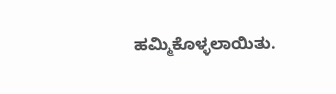ಹಮ್ಮಿಕೊಳ್ಳಲಾಯಿತು.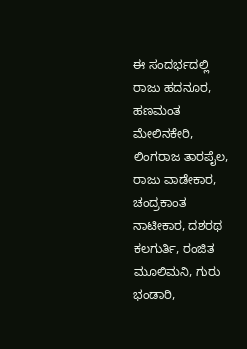ಈ ಸಂದರ್ಭದಲ್ಲಿ ರಾಜು ಹದನೂರ, ಹಣಮಂತ ಮೇಲಿನಕೇರಿ, ಲಿಂಗರಾಜ ತಾರಪೈಲ, ರಾಜು ವಾಡೇಕಾರ, ಚಂದ್ರಕಾಂತ ನಾಟೀಕಾರ, ದಶರಥ ಕಲಗುರ್ತಿ, ರಂಜಿತ ಮೂಲಿಮನಿ, ಗುರು ಭಂಡಾರಿ,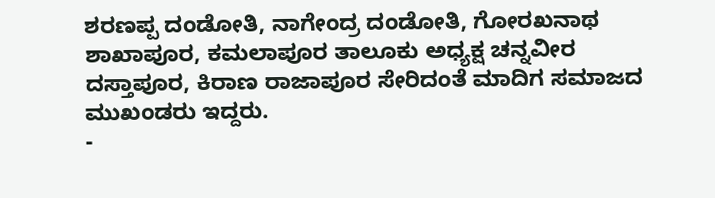ಶರಣಪ್ಪ ದಂಡೋತಿ, ನಾಗೇಂದ್ರ ದಂಡೋತಿ, ಗೋರಖನಾಥ ಶಾಖಾಪೂರ, ಕಮಲಾಪೂರ ತಾಲೂಕು ಅಧ್ಯಕ್ಷ ಚನ್ನವೀರ ದಸ್ತಾಪೂರ, ಕಿರಾಣ ರಾಜಾಪೂರ ಸೇರಿದಂತೆ ಮಾದಿಗ ಸಮಾಜದ ಮುಖಂಡರು ಇದ್ದರು.
-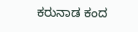ಕರುನಾಡ ಕಂದ